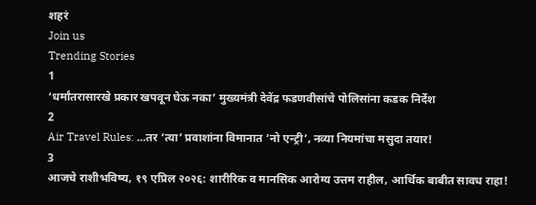शहरं
Join us
Trending Stories
1
‘धर्मांतरासारखे प्रकार खपवून घेऊ नका’ मुख्यमंत्री देवेंद्र फडणवीसांचे पोलिसांना कडक निर्देश
2
Air Travel Rules: ...तर ‘त्या’ प्रवाशांना विमानात ‘नो एन्ट्री’, नव्या नियमांचा मसुदा तयार!
3
आजचे राशीभविष्य, १९ एप्रिल २०२६: शारीरिक व मानसिक आरोग्य उत्तम राहील, आर्थिक बाबीत सावध राहा!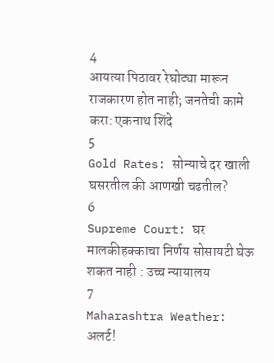4
आयत्या पिठावर रेघोट्या मारून राजकारण होत नाही; जनतेची कामे करा: एकनाथ शिंदे
5
Gold Rates: सोन्याचे दर खाली घसरतील की आणखी चढतील?
6
Supreme Court: घर मालकीहक्काचा निर्णय सोसायटी घेऊ शकत नाही : उच्च न्यायालय
7
Maharashtra Weather: अलर्ट!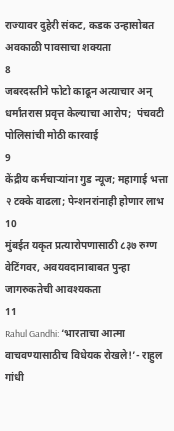राज्यावर दुहेरी संकट, कडक उन्हासोबत अवकाळी पावसाचा शक्यता
8
जबरदस्तीने फोटो काढून अत्याचार अन् धर्मांतरास प्रवृत्त केल्याचा आरोप;  पंचवटी पोलिसांची मोठी कारवाई
9
केंद्रीय कर्मचाऱ्यांना गुड न्यूज; महागाई भत्ता २ टक्के वाढला; पेन्शनरांनाही होणार लाभ
10
मुंबईत यकृत प्रत्यारोपणासाठी ८३७ रुग्ण वेटिंगवर, अवयवदानाबाबत पुन्हा जागरुकतेची आवश्यकता
11
Rahul Gandhi: ‘भारताचा आत्मा वाचवण्यासाठीच विधेयक रोखले!’- राहुल गांधी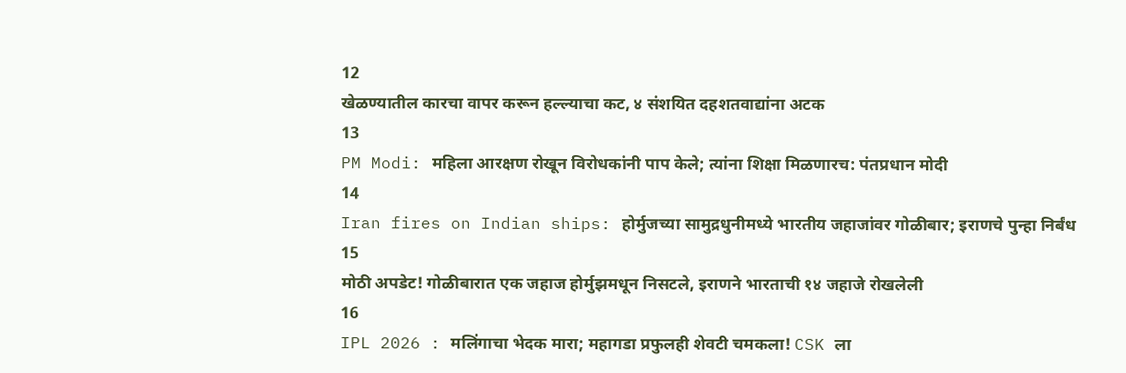12
खेळण्यातील कारचा वापर करून हल्ल्याचा कट, ४ संशयित दहशतवाद्यांना अटक
13
PM Modi: महिला आरक्षण रोखून विरोधकांनी पाप केले; त्यांना शिक्षा मिळणारच: पंतप्रधान मोदी
14
Iran fires on Indian ships: होर्मुजच्या सामुद्रधुनीमध्ये भारतीय जहाजांवर गोळीबार; इराणचे पुन्हा निर्बंध
15
मोठी अपडेट! गोळीबारात एक जहाज होर्मुझमधून निसटले, इराणने भारताची १४ जहाजे रोखलेली
16
IPL 2026 : मलिंगाचा भेदक मारा; महागडा प्रफुलही शेवटी चमकला! CSK ला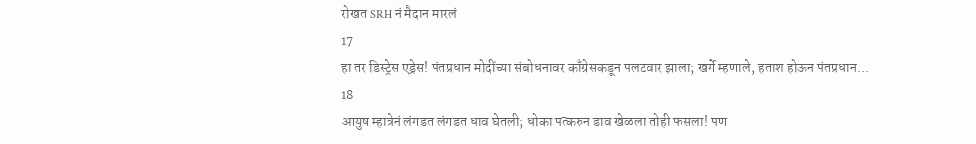रोखत SRH नं मैदान मारलं
17
हा तर डिस्ट्रेस एड्रेस! पंतप्रधान मोदींच्या संबोधनावर काँग्रेसकडून पलटवार झाला; खर्गे म्हणाले, हताश होऊन पंतप्रधान...
18
आयुष म्हात्रेनं लंगडत लंगडत धाव घेतली; धोका पत्करुन डाव खेळला तोही फसला! पण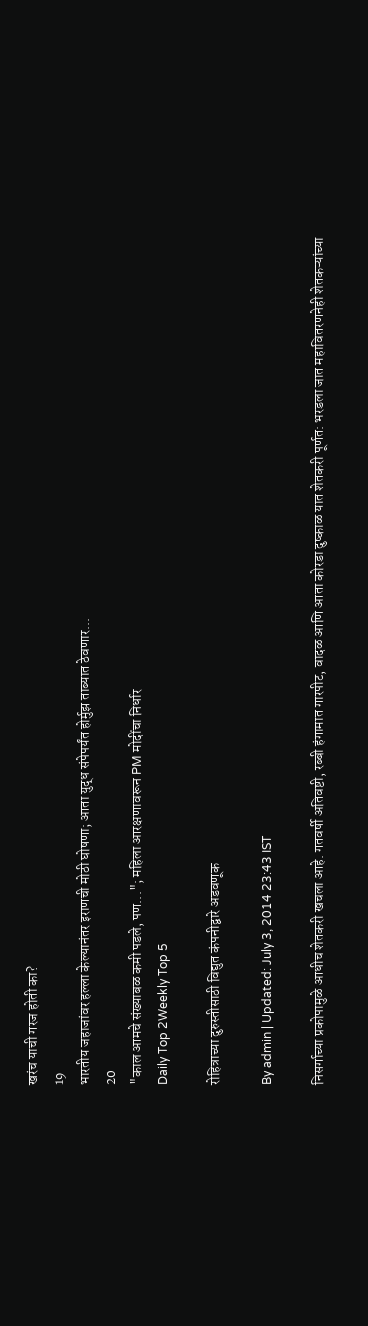खरंच याची गरज होती का?
19
भारतीय जहाजांवर हल्ला केल्यानंतर इराणची मोठी घोषणा; आता युद्ध संपेपर्यंत होर्मुझ ताब्यात ठेवणार...
20
"काल आमचे संख्याबळ कमी पडले, पण..."; महिला आरक्षणावरून PM मोदींचा निर्धार
Daily Top 2Weekly Top 5

रोहित्राच्या दुरुस्तीसाठी विद्युत कंपनीद्वारे अडवणूक

By admin | Updated: July 3, 2014 23:43 IST

निसर्गाच्या प्रकोपामुळे आधीच शेतकरी खचला आहे. गतवर्षी अतिवष्टी, रब्बी हंगामात गारपीट, वादळ आणि आता कोरडा दुष्काळ यात शेतकरी पूर्णत: भरडला जात महावितरणनेही शेतकऱ्यांच्या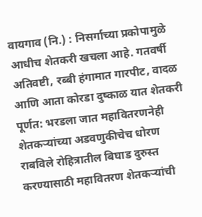वायगाव (नि.) : निसर्गाच्या प्रकोपामुळे आधीच शेतकरी खचला आहे. गतवर्षी अतिवष्टी, रब्बी हंगामात गारपीट, वादळ आणि आता कोरडा दुष्काळ यात शेतकरी पूर्णत: भरडला जात महावितरणनेही शेतकऱ्यांच्या अडवणुकीचेच धोरण राबविले रोहित्रातील बिघाड दुरुस्त करण्यासाठी महावितरण शेतकऱ्यांची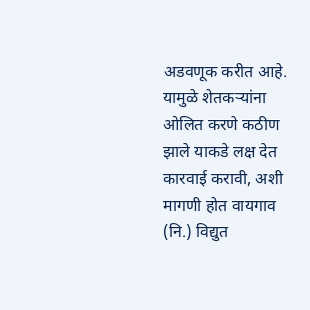अडवणूक करीत आहे. यामुळे शेतकऱ्यांना ओलित करणे कठीण झाले याकडे लक्ष देत कारवाई करावी, अशी मागणी होत वायगाव (नि.) विद्युत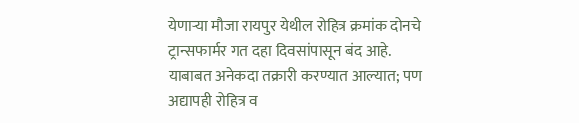येणाऱ्या मौजा रायपुर येथील रोहित्र क्रमांक दोनचे ट्रान्सफार्मर गत दहा दिवसांपासून बंद आहे. याबाबत अनेकदा तक्रारी करण्यात आल्यात; पण अद्यापही रोहित्र व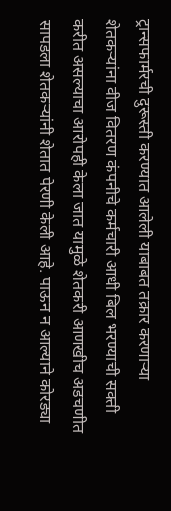ट्रान्सफार्मरची दुरूस्ती करण्यात आलेली याबाबत तक्रार करणाऱ्या शेतकऱ्यांना वीज वितरण कंपनीचे कर्मचारी आधी बिल भरण्याची सक्ती करीत असल्याचा आरोपही केला जात यामुळे शेतकरी आणखीच अडचणीत सापडला शेतकऱ्यांनी शेतात पेरणी केली आहे. पाऊन न आल्याने कोरड्या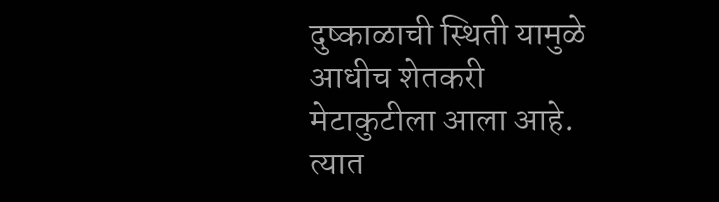दुष्काळाची स्थिती यामुळे आधीच शेतकरी मेटाकुटीला आला आहे. त्यात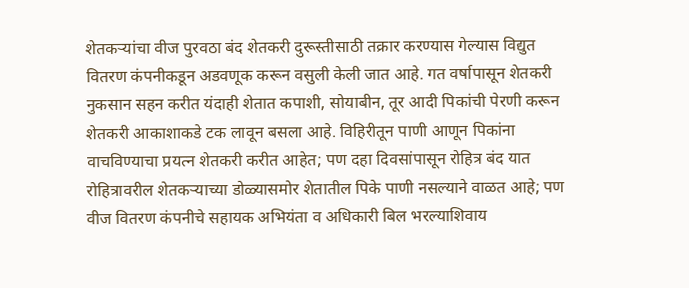शेतकऱ्यांचा वीज पुरवठा बंद शेतकरी दुरूस्तीसाठी तक्रार करण्यास गेल्यास विद्युत वितरण कंपनीकडून अडवणूक करून वसुली केली जात आहे. गत वर्षापासून शेतकरी नुकसान सहन करीत यंदाही शेतात कपाशी, सोयाबीन, तूर आदी पिकांची पेरणी करून शेतकरी आकाशाकडे टक लावून बसला आहे. विहिरीतून पाणी आणून पिकांना वाचविण्याचा प्रयत्न शेतकरी करीत आहेत; पण दहा दिवसांपासून रोहित्र बंद यात रोहित्रावरील शेतकऱ्याच्या डोळ्यासमोर शेतातील पिके पाणी नसल्याने वाळत आहे; पण वीज वितरण कंपनीचे सहायक अभियंता व अधिकारी बिल भरल्याशिवाय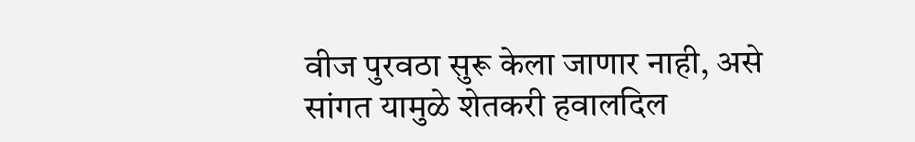वीज पुरवठा सुरू केला जाणार नाही, असे सांगत यामुळे शेतकरी हवालदिल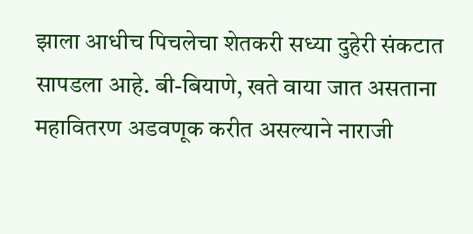झाला आधीच पिचलेचा शेतकरी सध्या दुहेरी संकटात सापडला आहे. बी-बियाणे, खते वाया जात असताना महावितरण अडवणूक करीत असल्याने नाराजी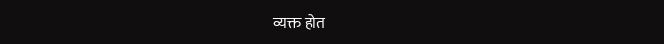व्यक्त होत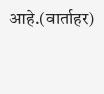आहे.(वार्ताहर)